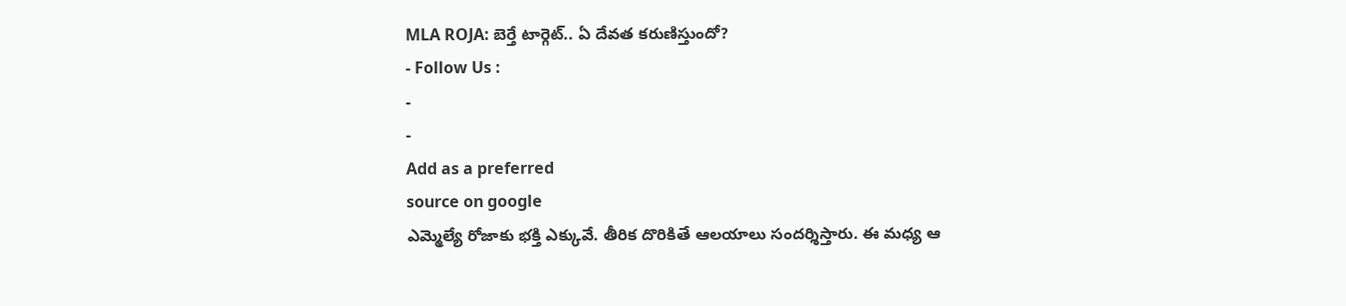MLA ROJA: బెర్తే టార్గెట్.. ఏ దేవత కరుణిస్తుందో?
- Follow Us :
-
-
Add as a preferred
source on google
ఎమ్మెల్యే రోజాకు భక్తి ఎక్కువే. తీరిక దొరికితే ఆలయాలు సందర్శిస్తారు. ఈ మధ్య ఆ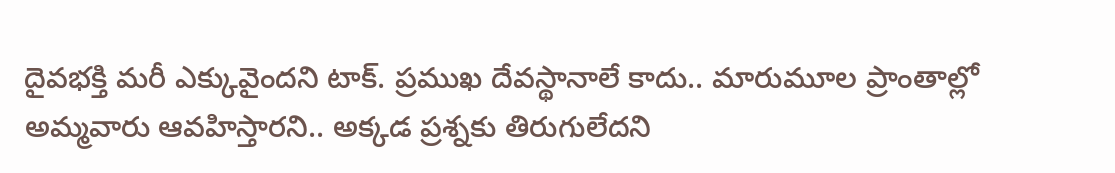దైవభక్తి మరీ ఎక్కువైందని టాక్. ప్రముఖ దేవస్థానాలే కాదు.. మారుమూల ప్రాంతాల్లో అమ్మవారు ఆవహిస్తారని.. అక్కడ ప్రశ్నకు తిరుగులేదని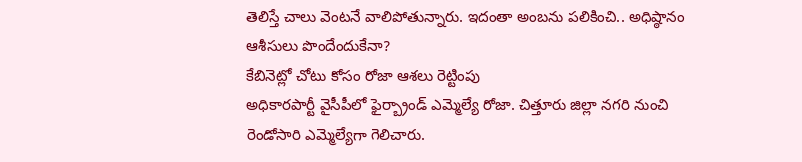తెలిస్తే చాలు వెంటనే వాలిపోతున్నారు. ఇదంతా అంబను పలికించి.. అధిష్ఠానం ఆశీసులు పొందేందుకేనా?
కేబినెట్లో చోటు కోసం రోజా ఆశలు రెట్టింపు
అధికారపార్టీ వైసీపీలో ఫైర్బ్రాండ్ ఎమ్మెల్యే రోజా. చిత్తూరు జిల్లా నగరి నుంచి రెండోసారి ఎమ్మెల్యేగా గెలిచారు.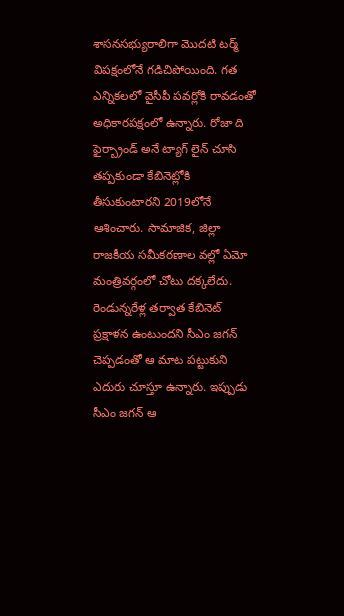శాసనసభ్యురాలిగా మొదటి టర్మ్ విపక్షంలోనే గడిచిపోయింది. గత ఎన్నికలలో వైసీపీ పవర్లోకి రావడంతో అధికారపక్షంలో ఉన్నారు. రోజా ది ఫైర్బ్రాండ్ అనే ట్యాగ్ లైన్ చూసి తప్పకుండా కేబినెట్లోకి తీసుకుంటారని 2019లోనే ఆశించారు. సామాజిక, జిల్లా రాజకీయ సమీకరణాల వల్లో ఏమో మంత్రివర్గంలో చోటు దక్కలేదు. రెండున్నరేళ్ల తర్వాత కేబినెట్ ప్రక్షాళన ఉంటుందని సీఎం జగన్ చెప్పడంతో ఆ మాట పట్టుకుని ఎదురు చూస్తూ ఉన్నారు. ఇప్పుడు సీఎం జగన్ ఆ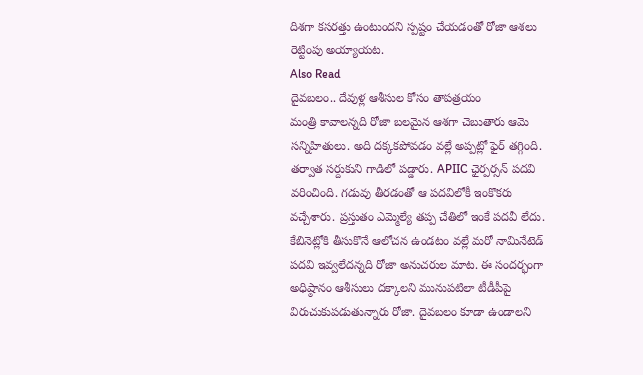దిశగా కసరత్తు ఉంటుందని స్పష్టం చేయడంతో రోజా ఆశలు రెట్టింపు అయ్యాయట.
Also Read
దైవబలం.. దేవుళ్ల ఆశీసుల కోసం తాపత్రయం
మంత్రి కావాలన్నది రోజా బలమైన ఆశగా చెబుతారు ఆమె సన్నిహితులు. అది దక్కకపోవడం వల్లే అప్పట్లో ఫైర్ తగ్గింది. తర్వాత సర్దుకుని గాడిలో పడ్డారు. APIIC ఛైర్పర్సన్ పదవి వరించింది. గడువు తీరడంతో ఆ పదవిలోకీ ఇంకొకరు వచ్చేశారు. ప్రస్తుతం ఎమ్మెల్యే తప్ప చేతిలో ఇంకే పదవీ లేదు. కేబినెట్లోకి తీసుకొనే ఆలోచన ఉండటం వల్లే మరో నామినేటెడ్ పదవి ఇవ్వలేదన్నది రోజా అనుచరుల మాట. ఈ సందర్భంగా అధిష్ఠానం ఆశీసులు దక్కాలని మునుపటిలా టీడీపీపై విరుచుకుపడుతున్నారు రోజా. దైవబలం కూడా ఉండాలని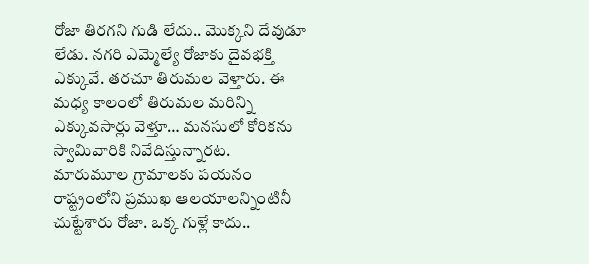రోజా తిరగని గుడి లేదు.. మొక్కని దేవుడూ లేడు. నగరి ఎమ్మెల్యే రోజాకు దైవభక్తి ఎక్కువే. తరచూ తిరుమల వెళ్తారు. ఈ మధ్య కాలంలో తిరుమల మరిన్ని ఎక్కువసార్లు వెళ్తూ… మనసులో కోరికను స్వామివారికి నివేదిస్తున్నారట.
మారుమూల గ్రామాలకు పయనం
రాష్ట్రంలోని ప్రముఖ ఆలయాలన్నింటినీ చుట్టేశారు రోజా. ఒక్క గుళ్లే కాదు..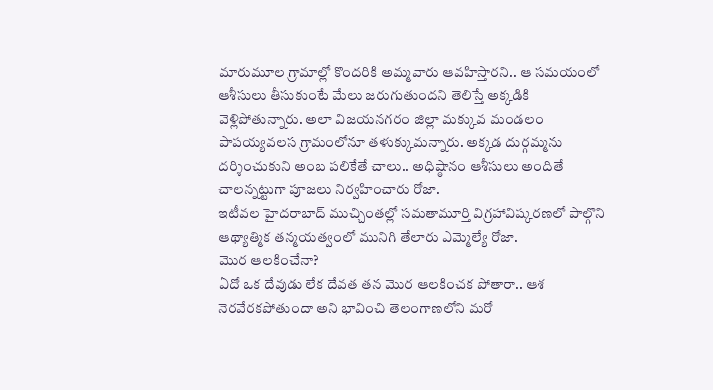మారుమూల గ్రామాల్లో కొందరికి అమ్మవారు ఆవహిస్తారని.. ఆ సమయంలో ఆశీసులు తీసుకుంటే మేలు జరుగుతుందని తెలిస్తే అక్కడికి వెళ్లిపోతున్నారు. అలా విజయనగరం జిల్లా మక్కువ మండలం పాపయ్యవలస గ్రామంలోనూ తళుక్కుమన్నారు. అక్కడ దుర్గమ్మను దర్శించుకుని అంబ పలికేతే చాలు.. అధిష్ఠానం ఆశీసులు అందితే చాలన్నట్టుగా పూజలు నిర్వహించారు రోజా.
ఇటీవల హైదరాబాద్ ముచ్చింతల్లో సమతామూర్తి విగ్రహావిష్కరణలో పాల్గొని ఆథ్యాత్మిక తన్మయత్వంలో మునిగి తేలారు ఎమ్మెల్యే రోజా.
మొర ఆలకించేనా?
ఏదో ఒక దేవుడు లేక దేవత తన మొర ఆలకించక పోతారా.. ఆశ నెరవేరకపోతుందా అని భావించి తెలంగాణలోని మరో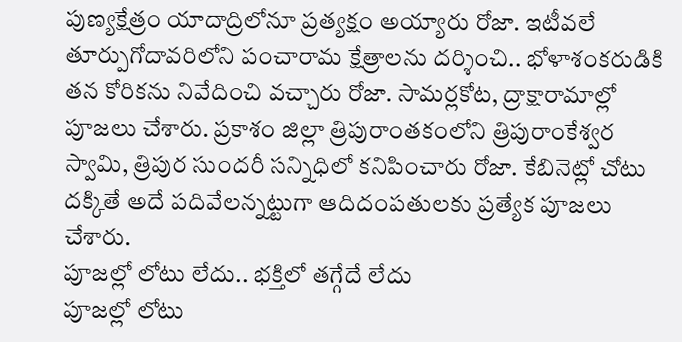పుణ్యక్షేత్రం యాదాద్రిలోనూ ప్రత్యక్షం అయ్యారు రోజా. ఇటీవలే తూర్పుగోదావరిలోని పంచారామ క్షేత్రాలను దర్శించి.. భోళాశంకరుడికి తన కోరికను నివేదించి వచ్చారు రోజా. సామర్లకోట, ద్రాక్షారామాల్లో పూజలు చేశారు. ప్రకాశం జిల్లా త్రిపురాంతకంలోని త్రిపురాంకేశ్వర స్వామి, త్రిపుర సుందరీ సన్నిధిలో కనిపించారు రోజా. కేబినెట్లో చోటు దక్కితే అదే పదివేలన్నట్టుగా ఆదిదంపతులకు ప్రత్యేక పూజలు చేశారు.
పూజల్లో లోటు లేదు.. భక్తిలో తగ్గేదే లేదు
పూజల్లో లోటు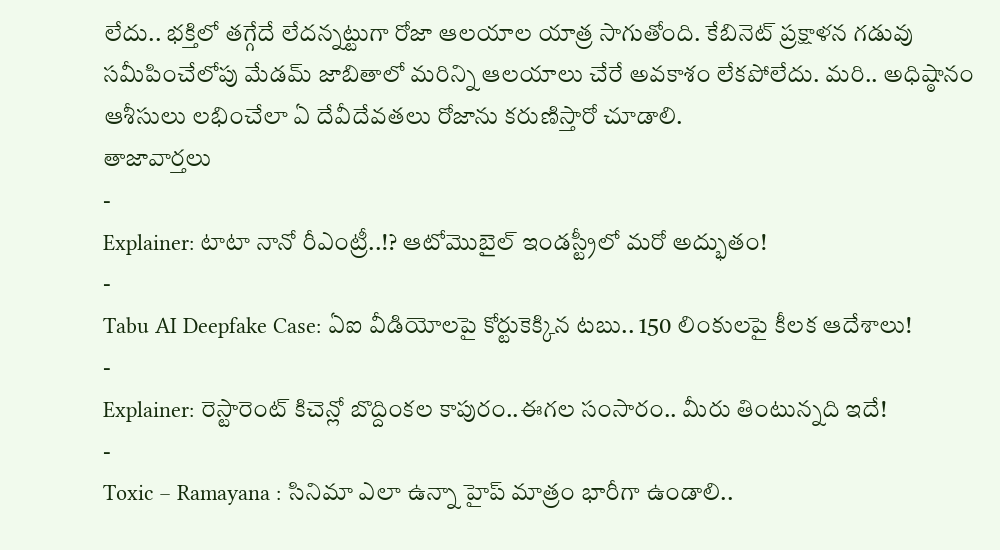లేదు.. భక్తిలో తగ్గేదే లేదన్నట్టుగా రోజా ఆలయాల యాత్ర సాగుతోంది. కేబినెట్ ప్రక్షాళన గడువు సమీపించేలోపు మేడమ్ జాబితాలో మరిన్ని ఆలయాలు చేరే అవకాశం లేకపోలేదు. మరి.. అధిష్ఠానం ఆశీసులు లభించేలా ఏ దేవీదేవతలు రోజాను కరుణిస్తారో చూడాలి.
తాజావార్తలు
-
Explainer: టాటా నానో రీఎంట్రీ..!? ఆటోమొబైల్ ఇండస్ట్రీలో మరో అద్భుతం!
-
Tabu AI Deepfake Case: ఏఐ వీడియోలపై కోర్టుకెక్కిన టబు.. 150 లింకులపై కీలక ఆదేశాలు!
-
Explainer: రెస్టారెంట్ కిచెన్లో బొద్దింకల కాపురం..ఈగల సంసారం.. మీరు తింటున్నది ఇదే!
-
Toxic – Ramayana : సినిమా ఎలా ఉన్నా హైప్ మాత్రం భారీగా ఉండాలి..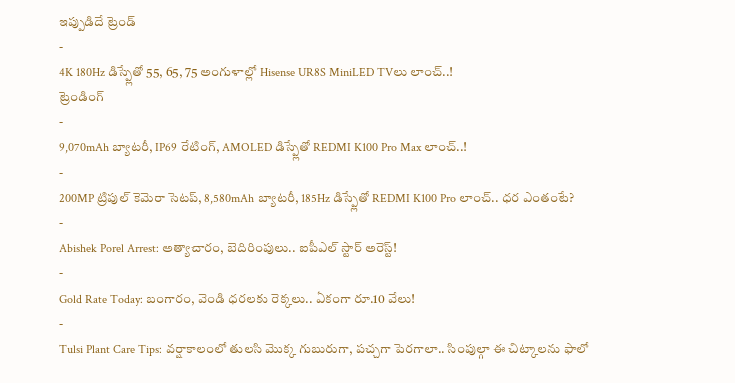ఇప్పుడిదే ట్రెండ్
-
4K 180Hz డిస్ప్లేతో 55, 65, 75 అంగుళాల్లో Hisense UR8S MiniLED TVలు లాంచ్..!
ట్రెండింగ్
-
9,070mAh బ్యాటరీ, IP69 రేటింగ్, AMOLED డిస్ప్లేతో REDMI K100 Pro Max లాంచ్..!
-
200MP ట్రిపుల్ కెమెరా సెటప్, 8,580mAh బ్యాటరీ, 185Hz డిస్ప్లేతో REDMI K100 Pro లాంచ్.. ధర ఎంతంటే?
-
Abishek Porel Arrest: అత్యాచారం, బెదిరింపులు.. ఐపీఎల్ స్టార్ అరెస్ట్!
-
Gold Rate Today: బంగారం, వెండి ధరలకు రెక్కలు.. ఏకంగా రూ.10 వేలు!
-
Tulsi Plant Care Tips: వర్షాకాలంలో తులసి మొక్క గుబురుగా, పచ్చగా పెరగాలా.. సింపుల్గా ఈ చిట్కాలను ఫాలో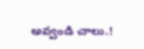అవ్వండి చాలు.!